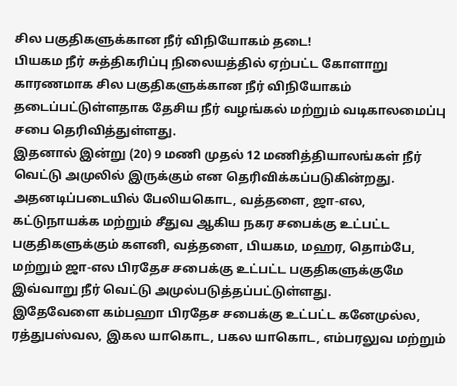சில பகுதிகளுக்கான நீர் விநியோகம் தடை!
பியகம நீர் சுத்திகரிப்பு நிலையத்தில் ஏற்பட்ட கோளாறு காரணமாக சில பகுதிகளுக்கான நீர் விநியோகம் தடைப்பட்டுள்ளதாக தேசிய நீர் வழங்கல் மற்றும் வடிகாலமைப்பு சபை தெரிவித்துள்ளது.
இதனால் இன்று (20) 9 மணி முதல் 12 மணித்தியாலங்கள் நீர் வெட்டு அமுலில் இருக்கும் என தெரிவிக்கப்படுகின்றது.
அதனடிப்படையில் பேலியகொட, வத்தளை, ஜா-எல, கட்டுநாயக்க மற்றும் சீதுவ ஆகிய நகர சபைக்கு உட்பட்ட பகுதிகளுக்கும் களனி, வத்தளை, பியகம, மஹர, தொம்பே, மற்றும் ஜா-எல பிரதேச சபைக்கு உட்பட்ட பகுதிகளுக்குமே இவ்வாறு நீர் வெட்டு அமுல்படுத்தப்பட்டுள்ளது.
இதேவேளை கம்பஹா பிரதேச சபைக்கு உட்பட்ட கனேமுல்ல, ரத்துபஸ்வல, இகல யாகொட, பகல யாகொட, எம்பரலுவ மற்றும்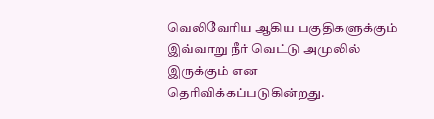வெலிவேரிய ஆகிய பகுதிகளுக்கும் இவ்வாறு நீர் வெட்டு அமுலில் இருக்கும் என தெரிவிக்கப்படுகின்றது.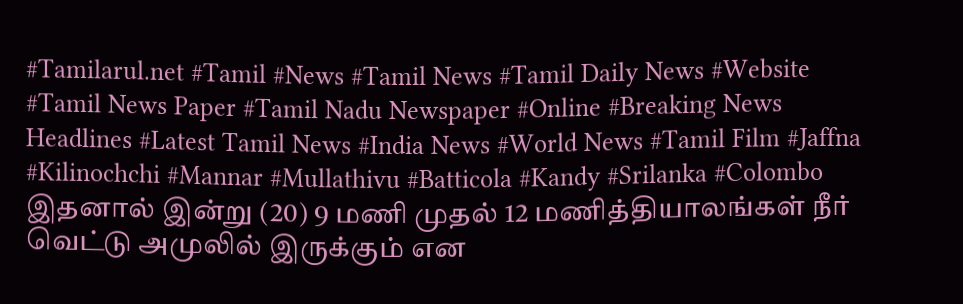#Tamilarul.net #Tamil #News #Tamil News #Tamil Daily News #Website #Tamil News Paper #Tamil Nadu Newspaper #Online #Breaking News Headlines #Latest Tamil News #India News #World News #Tamil Film #Jaffna #Kilinochchi #Mannar #Mullathivu #Batticola #Kandy #Srilanka #Colombo
இதனால் இன்று (20) 9 மணி முதல் 12 மணித்தியாலங்கள் நீர் வெட்டு அமுலில் இருக்கும் என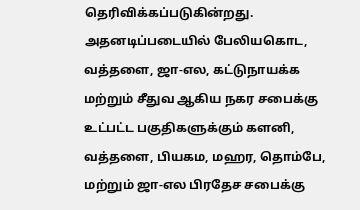தெரிவிக்கப்படுகின்றது.
அதனடிப்படையில் பேலியகொட, வத்தளை, ஜா-எல, கட்டுநாயக்க மற்றும் சீதுவ ஆகிய நகர சபைக்கு உட்பட்ட பகுதிகளுக்கும் களனி, வத்தளை, பியகம, மஹர, தொம்பே, மற்றும் ஜா-எல பிரதேச சபைக்கு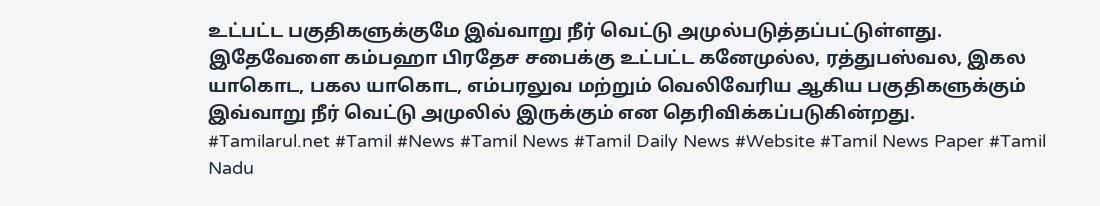உட்பட்ட பகுதிகளுக்குமே இவ்வாறு நீர் வெட்டு அமுல்படுத்தப்பட்டுள்ளது.
இதேவேளை கம்பஹா பிரதேச சபைக்கு உட்பட்ட கனேமுல்ல, ரத்துபஸ்வல, இகல யாகொட, பகல யாகொட, எம்பரலுவ மற்றும் வெலிவேரிய ஆகிய பகுதிகளுக்கும் இவ்வாறு நீர் வெட்டு அமுலில் இருக்கும் என தெரிவிக்கப்படுகின்றது.
#Tamilarul.net #Tamil #News #Tamil News #Tamil Daily News #Website #Tamil News Paper #Tamil Nadu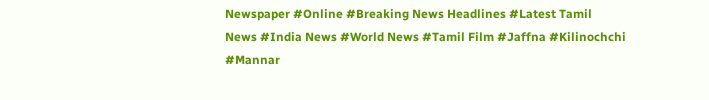Newspaper #Online #Breaking News Headlines #Latest Tamil News #India News #World News #Tamil Film #Jaffna #Kilinochchi #Mannar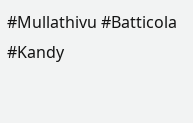#Mullathivu #Batticola #Kandy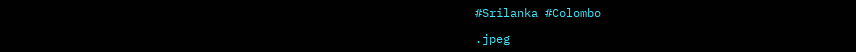#Srilanka #Colombo

.jpeg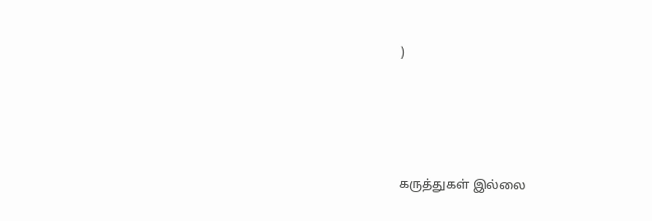)





கருத்துகள் இல்லை